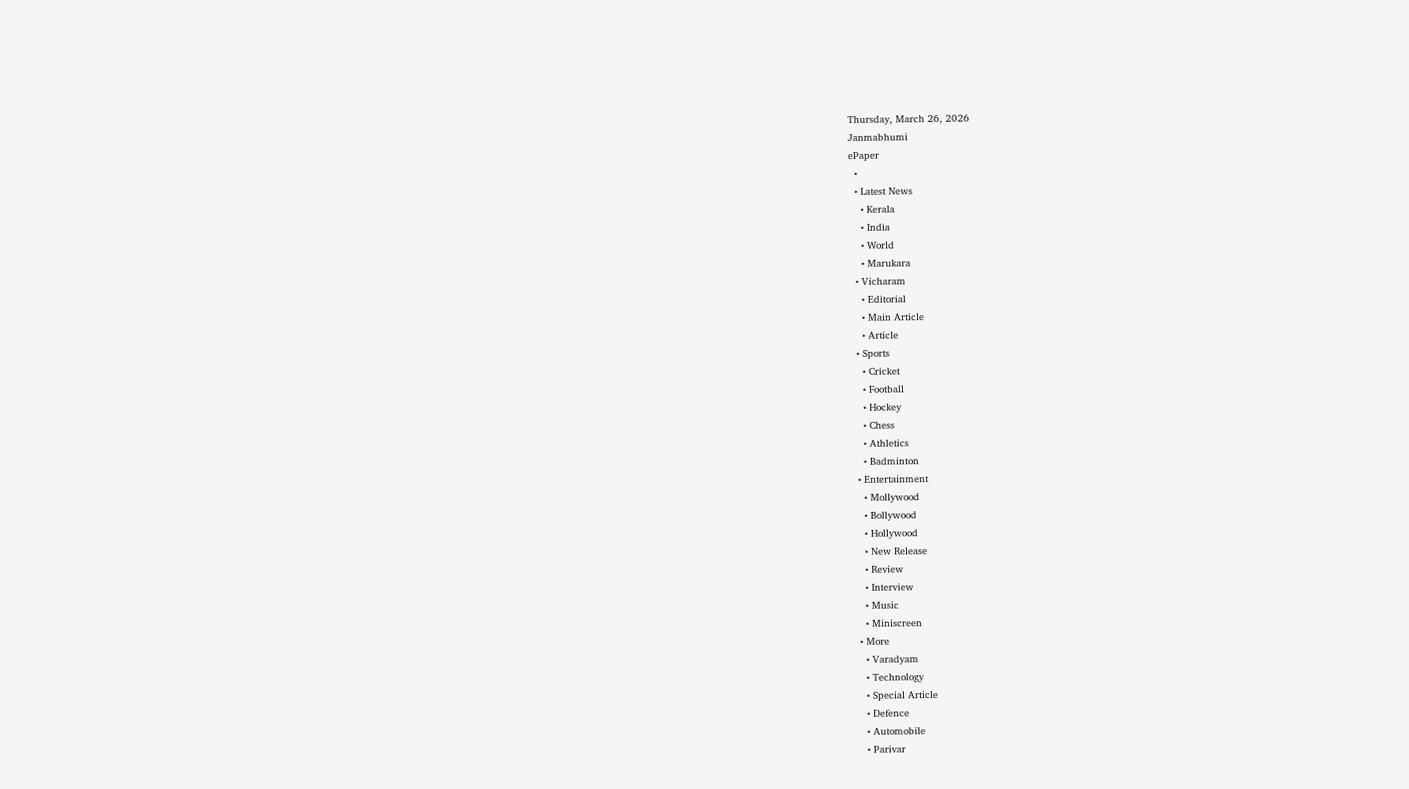Thursday, March 26, 2026
Janmabhumi
ePaper
  •
  • Latest News
    • Kerala
    • India
    • World
    • Marukara
  • Vicharam
    • Editorial
    • Main Article
    • Article
  • Sports
    • Cricket
    • Football
    • Hockey
    • Chess
    • Athletics
    • Badminton
  • Entertainment
    • Mollywood
    • Bollywood
    • Hollywood
    • New Release
    • Review
    • Interview
    • Music
    • Miniscreen
  • More
    • Varadyam
    • Technology
    • Special Article
    • Defence
    • Automobile
    • Parivar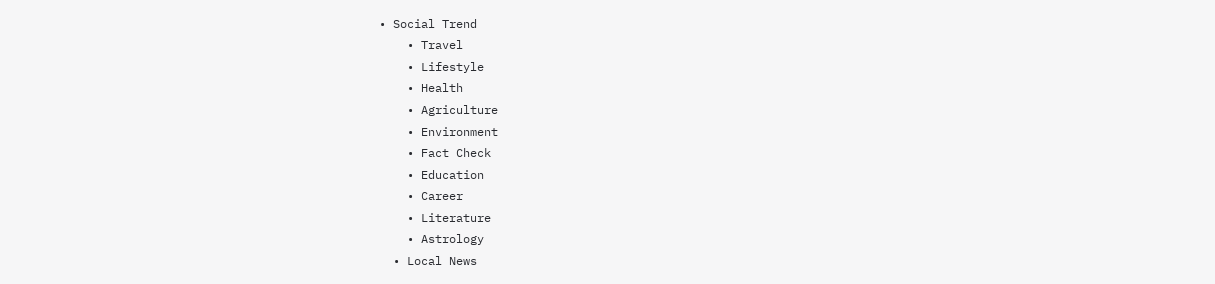• Social Trend
    • Travel
    • Lifestyle
    • Health
    • Agriculture
    • Environment
    • Fact Check
    • Education
    • Career
    • Literature
    • Astrology
  • Local News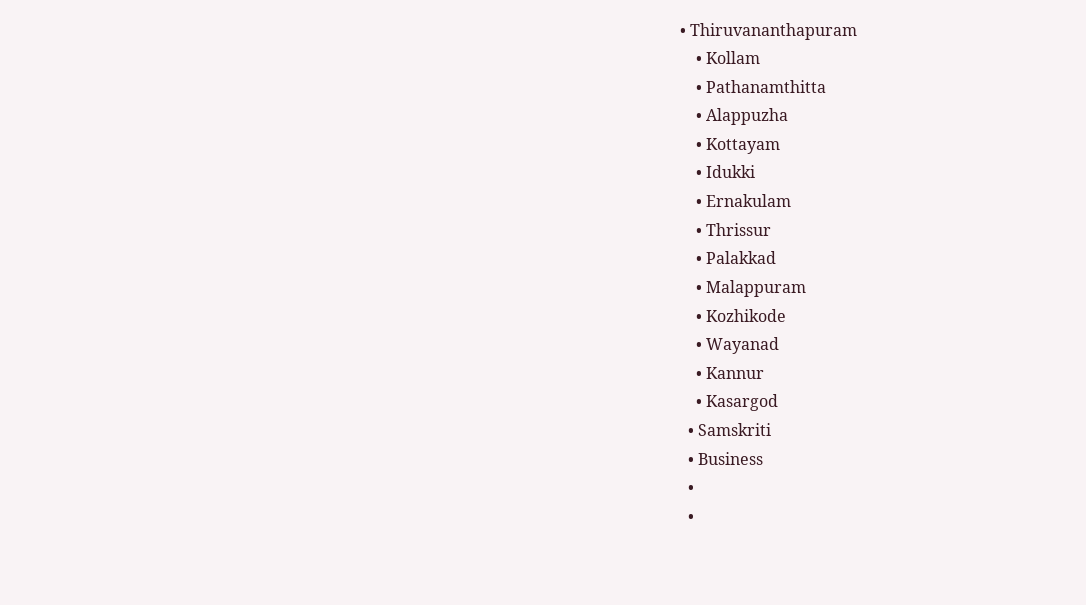• Thiruvananthapuram
    • Kollam
    • Pathanamthitta
    • Alappuzha
    • Kottayam
    • Idukki
    • Ernakulam
    • Thrissur
    • Palakkad
    • Malappuram
    • Kozhikode
    • Wayanad
    • Kannur
    • Kasargod
  • Samskriti
  • Business
  •
  •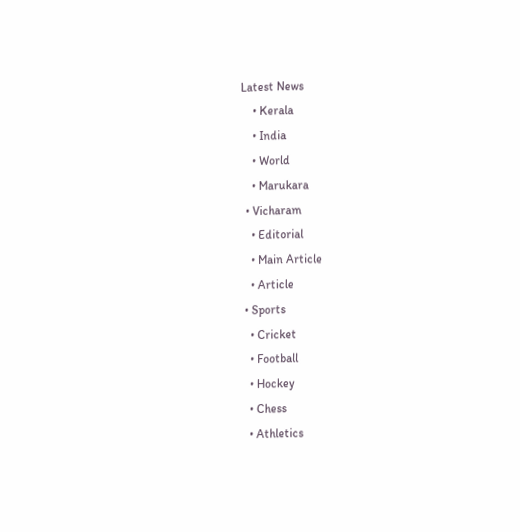Latest News
    • Kerala
    • India
    • World
    • Marukara
  • Vicharam
    • Editorial
    • Main Article
    • Article
  • Sports
    • Cricket
    • Football
    • Hockey
    • Chess
    • Athletics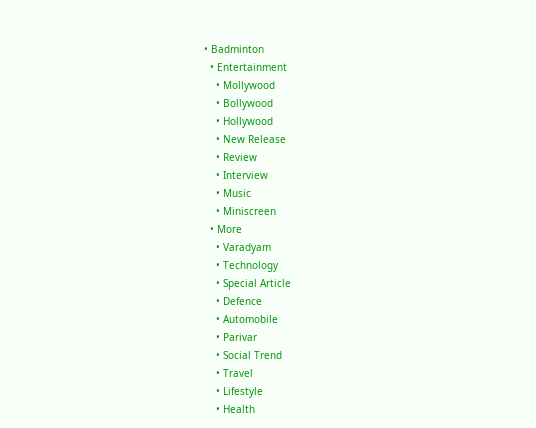• Badminton
  • Entertainment
    • Mollywood
    • Bollywood
    • Hollywood
    • New Release
    • Review
    • Interview
    • Music
    • Miniscreen
  • More
    • Varadyam
    • Technology
    • Special Article
    • Defence
    • Automobile
    • Parivar
    • Social Trend
    • Travel
    • Lifestyle
    • Health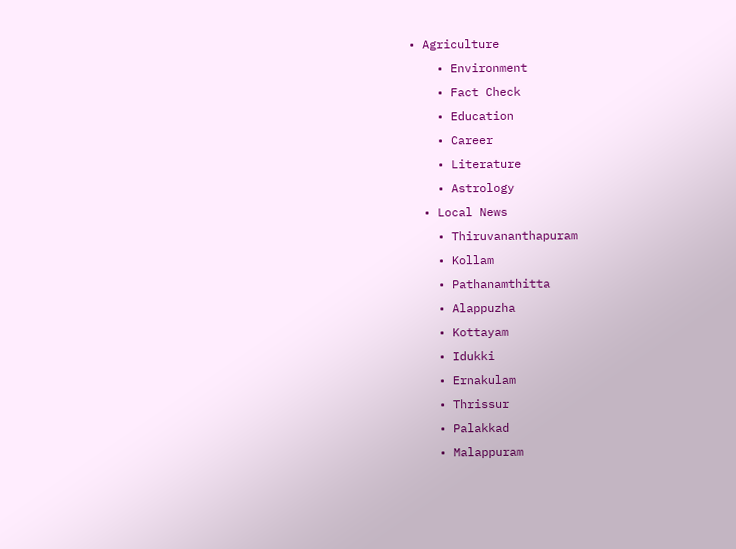• Agriculture
    • Environment
    • Fact Check
    • Education
    • Career
    • Literature
    • Astrology
  • Local News
    • Thiruvananthapuram
    • Kollam
    • Pathanamthitta
    • Alappuzha
    • Kottayam
    • Idukki
    • Ernakulam
    • Thrissur
    • Palakkad
    • Malappuram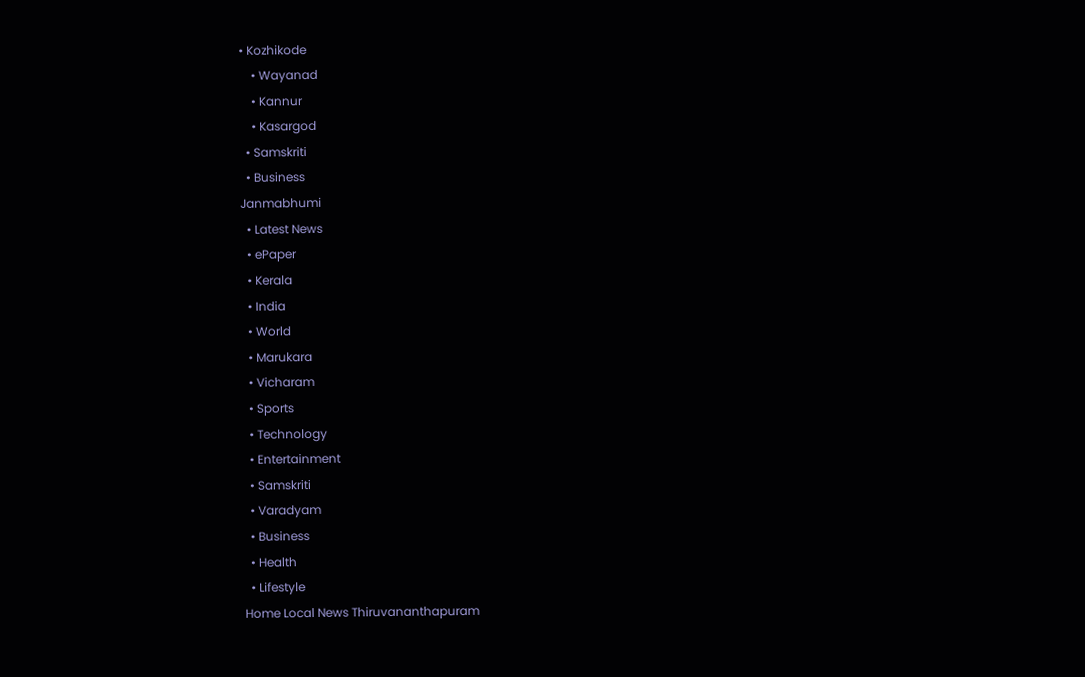• Kozhikode
    • Wayanad
    • Kannur
    • Kasargod
  • Samskriti
  • Business
Janmabhumi
  • Latest News
  • ePaper
  • Kerala
  • India
  • World
  • Marukara
  • Vicharam
  • Sports
  • Technology
  • Entertainment
  • Samskriti
  • Varadyam
  • Business
  • Health
  • Lifestyle
Home Local News Thiruvananthapuram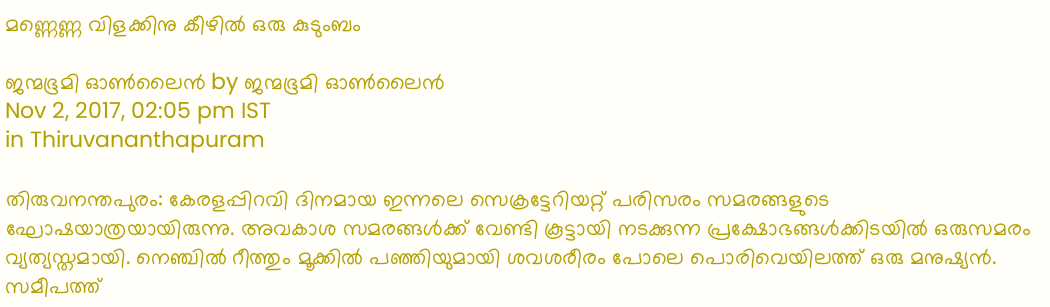മണ്ണെണ്ണ വിളക്കിനു കീഴില്‍ ഒരു കുടുംബം

ജന്മഭൂമി ഓണ്‍ലൈന്‍ by ജന്മഭൂമി ഓണ്‍ലൈന്‍
Nov 2, 2017, 02:05 pm IST
in Thiruvananthapuram

തിരുവനന്തപുരം: കേരളപ്പിറവി ദിനമായ ഇന്നലെ സെക്രട്ടേറിയറ്റ് പരിസരം സമരങ്ങളുടെ ഘോഷയാത്രയായിരുന്നു. അവകാശ സമരങ്ങള്‍ക്ക് വേണ്ടി കൂട്ടായി നടക്കുന്ന പ്രക്ഷോഭങ്ങള്‍ക്കിടയില്‍ ഒരുസമരം വ്യത്യസ്തമായി. നെഞ്ചില്‍ റീത്തും മൂക്കില്‍ പഞ്ഞിയുമായി ശവശരീരം പോലെ പൊരിവെയിലത്ത് ഒരു മനുഷ്യന്‍. സമീപത്ത്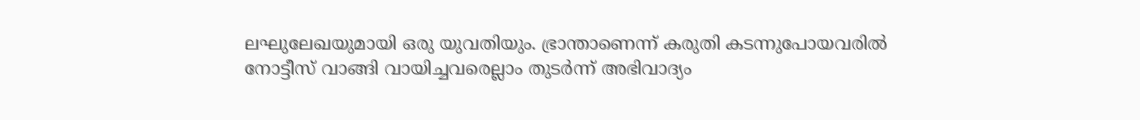ലഘുലേഖയുമായി ഒരു യുവതിയും. ഭ്രാന്താണെന്ന് കരുതി കടന്നുപോയവരില്‍ നോട്ടീസ് വാങ്ങി വായിച്ചവരെല്ലാം തുടര്‍ന്ന് അഭിവാദ്യം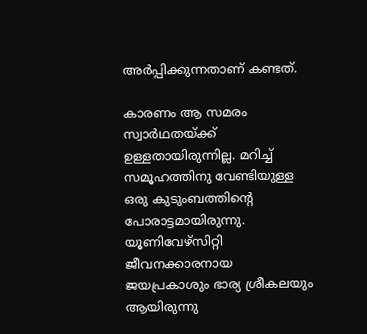അര്‍പ്പിക്കുന്നതാണ് കണ്ടത്.

കാരണം ആ സമരം സ്വാര്‍ഥതയ്‌ക്ക് ഉള്ളതായിരുന്നില്ല. മറിച്ച് സമൂഹത്തിനു വേണ്ടിയുള്ള ഒരു കുടുംബത്തിന്റെ പോരാട്ടമായിരുന്നു. യൂണിവേഴ്‌സിറ്റി ജീവനക്കാരനായ ജയപ്രകാശും ഭാര്യ ശ്രീകലയും ആയിരുന്നു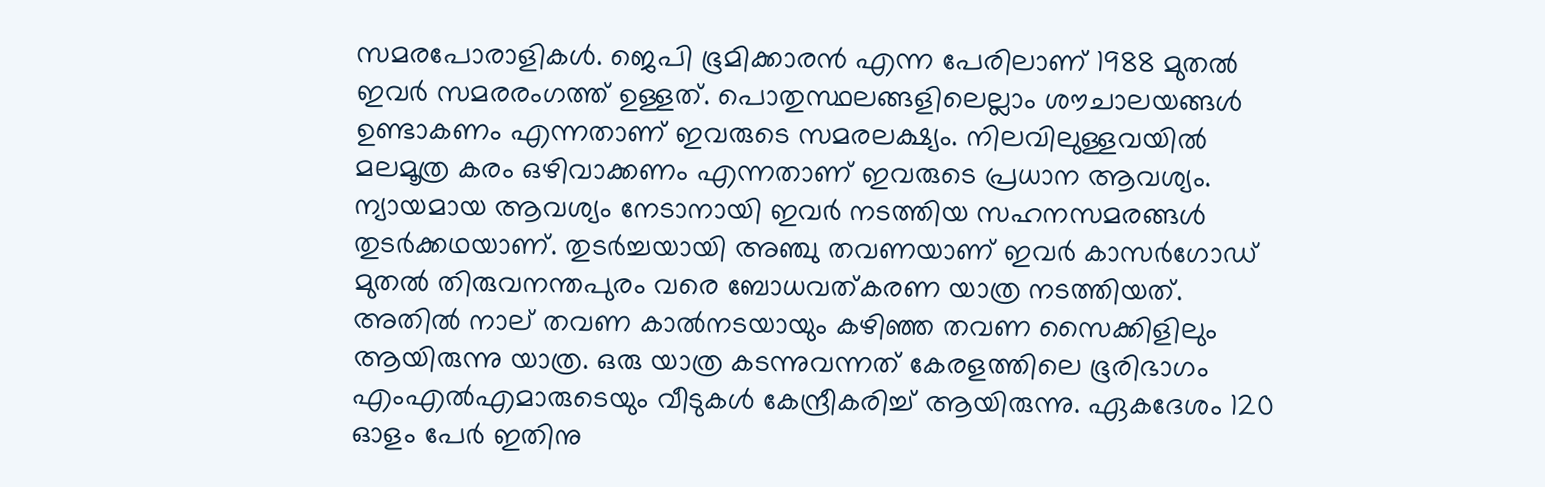സമരപോരാളികള്‍. ജെപി ഭൂമിക്കാരന്‍ എന്ന പേരിലാണ് 1988 മുതല്‍ ഇവര്‍ സമരരംഗത്ത് ഉള്ളത്. പൊതുസ്ഥലങ്ങളിലെല്ലാം ശൗചാലയങ്ങള്‍ ഉണ്ടാകണം എന്നതാണ് ഇവരുടെ സമരലക്ഷ്യം. നിലവിലുള്ളവയില്‍ മലമൂത്ര കരം ഒഴിവാക്കണം എന്നതാണ് ഇവരുടെ പ്രധാന ആവശ്യം. ന്യായമായ ആവശ്യം നേടാനായി ഇവര്‍ നടത്തിയ സഹനസമരങ്ങള്‍ തുടര്‍ക്കഥയാണ്. തുടര്‍ച്ചയായി അഞ്ചു തവണയാണ് ഇവര്‍ കാസര്‍ഗോഡ് മുതല്‍ തിരുവനന്തപുരം വരെ ബോധവത്കരണ യാത്ര നടത്തിയത്. അതില്‍ നാല് തവണ കാല്‍നടയായും കഴിഞ്ഞ തവണ സൈക്കിളിലും ആയിരുന്നു യാത്ര. ഒരു യാത്ര കടന്നുവന്നത് കേരളത്തിലെ ഭൂരിഭാഗം എംഎല്‍എമാരുടെയും വീടുകള്‍ കേന്ദ്രീകരിച്ച് ആയിരുന്നു. ഏകദേശം 120 ഓളം പേര്‍ ഇതിനു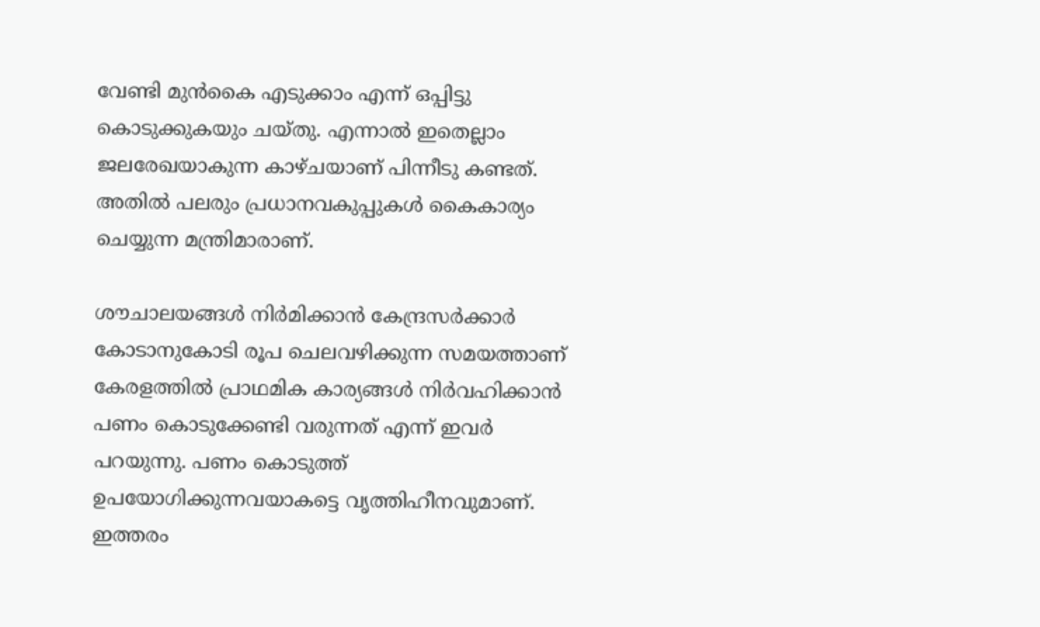വേണ്ടി മുന്‍കൈ എടുക്കാം എന്ന് ഒപ്പിട്ടു കൊടുക്കുകയും ചയ്തു. എന്നാല്‍ ഇതെല്ലാം ജലരേഖയാകുന്ന കാഴ്ചയാണ് പിന്നീടു കണ്ടത്. അതില്‍ പലരും പ്രധാനവകുപ്പുകള്‍ കൈകാര്യം ചെയ്യുന്ന മന്ത്രിമാരാണ്.

ശൗചാലയങ്ങള്‍ നിര്‍മിക്കാന്‍ കേന്ദ്രസര്‍ക്കാര്‍ കോടാനുകോടി രൂപ ചെലവഴിക്കുന്ന സമയത്താണ് കേരളത്തില്‍ പ്രാഥമിക കാര്യങ്ങള്‍ നിര്‍വഹിക്കാന്‍ പണം കൊടുക്കേണ്ടി വരുന്നത് എന്ന് ഇവര്‍ പറയുന്നു. പണം കൊടുത്ത് ഉപയോഗിക്കുന്നവയാകട്ടെ വൃത്തിഹീനവുമാണ്. ഇത്തരം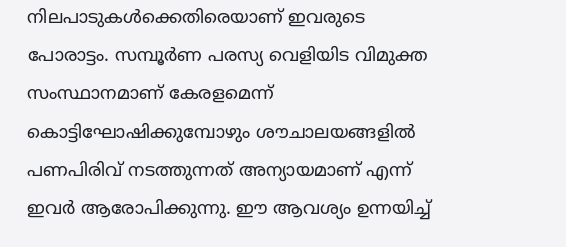നിലപാടുകള്‍ക്കെതിരെയാണ് ഇവരുടെ പോരാട്ടം. സമ്പൂര്‍ണ പരസ്യ വെളിയിട വിമുക്ത സംസ്ഥാനമാണ് കേരളമെന്ന് കൊട്ടിഘോഷിക്കുമ്പോഴും ശൗചാലയങ്ങളില്‍ പണപിരിവ് നടത്തുന്നത് അന്യായമാണ് എന്ന് ഇവര്‍ ആരോപിക്കുന്നു. ഈ ആവശ്യം ഉന്നയിച്ച്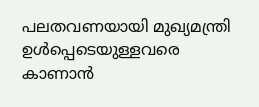പലതവണയായി മുഖ്യമന്ത്രി ഉള്‍പ്പെടെയുള്ളവരെ കാണാന്‍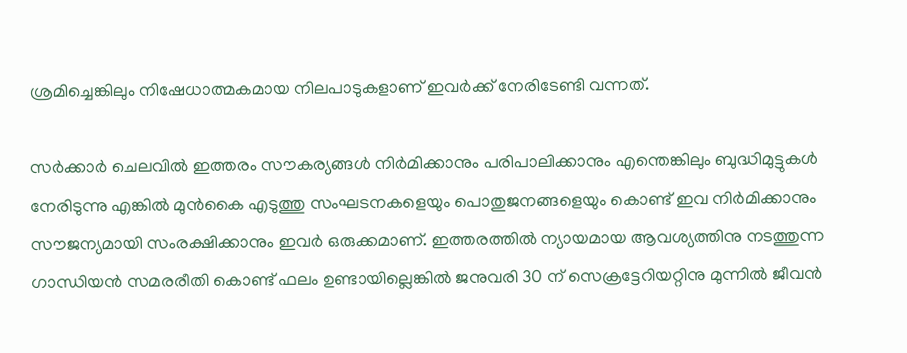ശ്രമിച്ചെങ്കിലും നിഷേധാത്മകമായ നിലപാടുകളാണ് ഇവര്‍ക്ക് നേരിടേണ്ടി വന്നത്.

സര്‍ക്കാര്‍ ചെലവില്‍ ഇത്തരം സൗകര്യങ്ങള്‍ നിര്‍മിക്കാനും പരിപാലിക്കാനും എന്തെങ്കിലും ബുദ്ധിമുട്ടുകള്‍ നേരിടുന്നു എങ്കില്‍ മുന്‍കൈ എടുത്തു സംഘടനകളെയും പൊതുജനങ്ങളെയും കൊണ്ട് ഇവ നിര്‍മിക്കാനും സൗജന്യമായി സംരക്ഷിക്കാനും ഇവര്‍ ഒരുക്കമാണ്. ഇത്തരത്തില്‍ ന്യായമായ ആവശ്യത്തിനു നടത്തുന്ന ഗാന്ധിയന്‍ സമരരീതി കൊണ്ട് ഫലം ഉണ്ടായില്ലെങ്കില്‍ ജനുവരി 30 ന് സെക്രട്ടേറിയറ്റിനു മുന്നില്‍ ജീവന്‍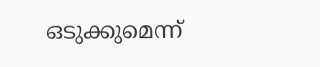ഒടുക്കുമെന്ന്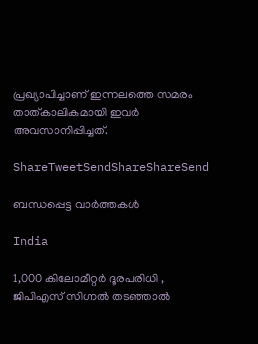പ്രഖ്യാപിച്ചാണ് ഇന്നലത്തെ സമരം താത്കാലികമായി ഇവര്‍ അവസാനിപ്പിച്ചത്.

ShareTweetSendShareShareSend

ബന്ധപ്പെട്ട വാര്‍ത്തകള്‍

India

1,000 കിലോമീറ്റർ ദൂരപരിധി , ജിപിഎസ് സിഗ്നൽ തടഞ്ഞാൽ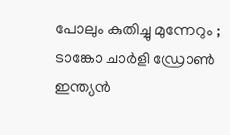പോലും കുതിച്ചു മുന്നേറും ; ടാങ്കോ ചാർളി ഡ്രോൺ ഇന്ത്യൻ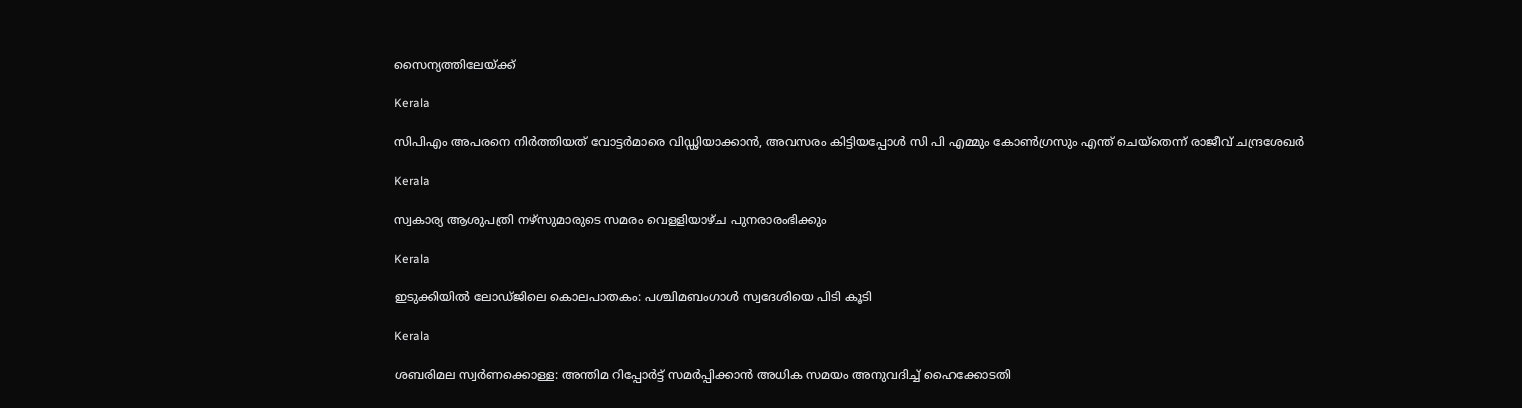സൈന്യത്തിലേയ്‌ക്ക്

Kerala

സിപിഎം അപരനെ നിര്‍ത്തിയത് വോട്ടര്‍മാരെ വിഡ്ഢിയാക്കാന്‍, അവസരം കിട്ടിയപ്പോള്‍ സി പി എമ്മും കോണ്‍ഗ്രസും എന്ത് ചെയ്‌തെന്ന് രാജീവ് ചന്ദ്രശേഖര്‍

Kerala

സ്വകാര്യ ആശുപത്രി നഴ്‌സുമാരുടെ സമരം വെളളിയാഴ്ച പുനരാരംഭിക്കും

Kerala

ഇടുക്കിയില്‍ ലോഡ്ജിലെ കൊലപാതകം: പശ്ചിമബംഗാള്‍ സ്വദേശിയെ പിടി കൂടി

Kerala

ശബരിമല സ്വര്‍ണക്കൊള്ള: അന്തിമ റിപ്പോര്‍ട്ട് സമര്‍പ്പിക്കാന്‍ അധിക സമയം അനുവദിച്ച് ഹൈക്കോടതി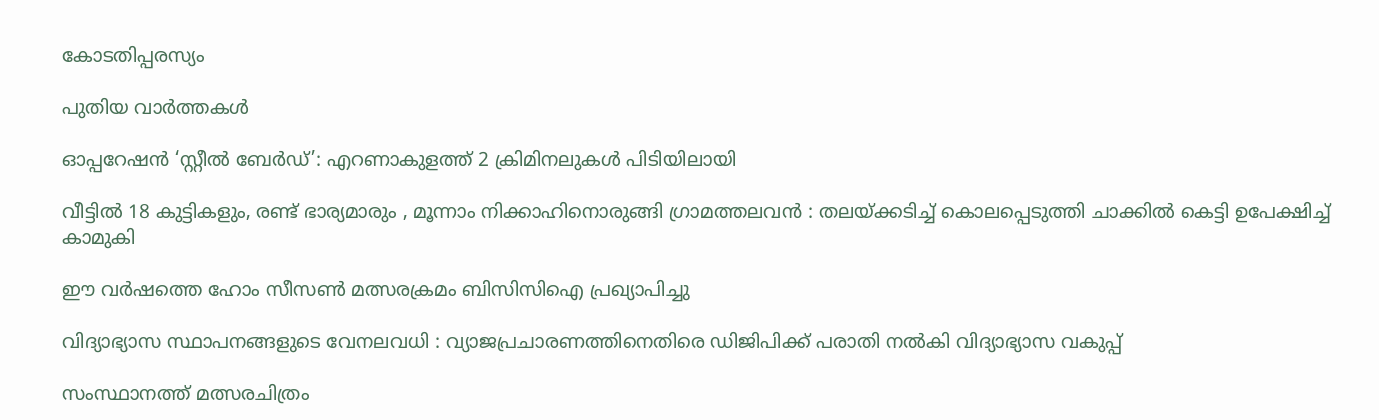കോടതിപ്പരസ്യം

പുതിയ വാര്‍ത്തകള്‍

ഓപ്പറേഷന്‍ ‘സ്റ്റീല്‍ ബേര്‍ഡ്’: എറണാകുളത്ത് 2 ക്രിമിനലുകള്‍ പിടിയിലായി

വീട്ടിൽ 18 കുട്ടികളും, രണ്ട് ഭാര്യമാരും , മൂന്നാം നിക്കാഹിനൊരുങ്ങി ഗ്രാമത്തലവൻ : തലയ്‌ക്കടിച്ച് കൊലപ്പെടുത്തി ചാക്കിൽ കെട്ടി ഉപേക്ഷിച്ച് കാമുകി

ഈ വര്‍ഷത്തെ ഹോം സീസണ്‍ മത്സരക്രമം ബിസിസിഐ പ്രഖ്യാപിച്ചു

വിദ്യാഭ്യാസ സ്ഥാപനങ്ങളുടെ വേനലവധി : വ്യാജപ്രചാരണത്തിനെതിരെ ഡിജിപിക്ക് പരാതി നല്‍കി വിദ്യാഭ്യാസ വകുപ്പ്

സംസ്ഥാനത്ത് മത്സരചിത്രം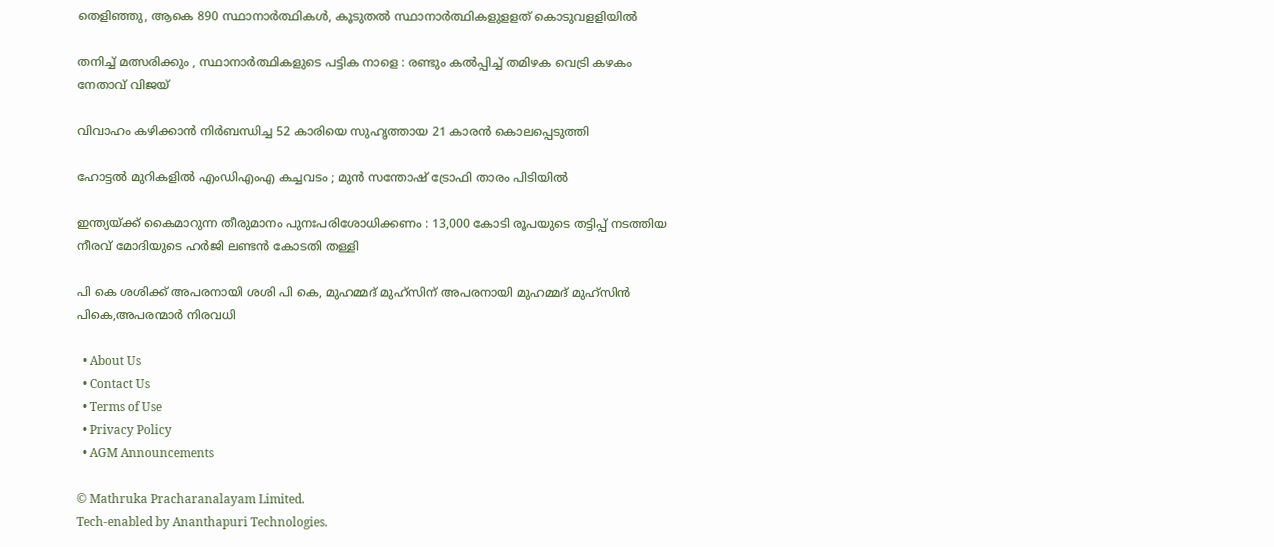തെളിഞ്ഞു, ആകെ 890 സ്ഥാനാര്‍ത്ഥികള്‍, കൂടുതല്‍ സ്ഥാനാര്‍ത്ഥികളുളളത് കൊടുവളളിയില്‍

തനിച്ച് മത്സരിക്കും , സ്ഥാനാർത്ഥികളുടെ പട്ടിക നാളെ : രണ്ടും കൽപ്പിച്ച് തമിഴക വെട്രി കഴകം നേതാവ് വിജയ്

വിവാഹം കഴിക്കാൻ നിർബന്ധിച്ച 52 കാരിയെ സുഹൃത്തായ 21 കാരൻ കൊലപ്പെടുത്തി

ഹോട്ടൽ മുറികളിൽ എംഡിഎംഎ കച്ചവടം ; മുൻ സന്തോഷ് ട്രോഫി താരം പിടിയിൽ

ഇന്ത്യയ്‌ക്ക് കൈമാറുന്ന തീരുമാനം പുനഃപരിശോധിക്കണം : 13,000 കോടി രൂപയുടെ തട്ടിപ്പ് നടത്തിയ നീരവ് മോദിയുടെ ഹർജി ലണ്ടൻ കോടതി തള്ളി

പി കെ ശശിക്ക് അപരനായി ശശി പി കെ, മുഹമ്മദ് മുഹ്സിന് അപരനായി മുഹമ്മദ് മുഹ്‌സിന്‍ പികെ,അപരന്മാര്‍ നിരവധി

  • About Us
  • Contact Us
  • Terms of Use
  • Privacy Policy
  • AGM Announcements

© Mathruka Pracharanalayam Limited.
Tech-enabled by Ananthapuri Technologies.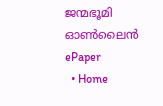ജന്മഭൂമി ഓണ്‍ലൈന്‍
ePaper
  • Home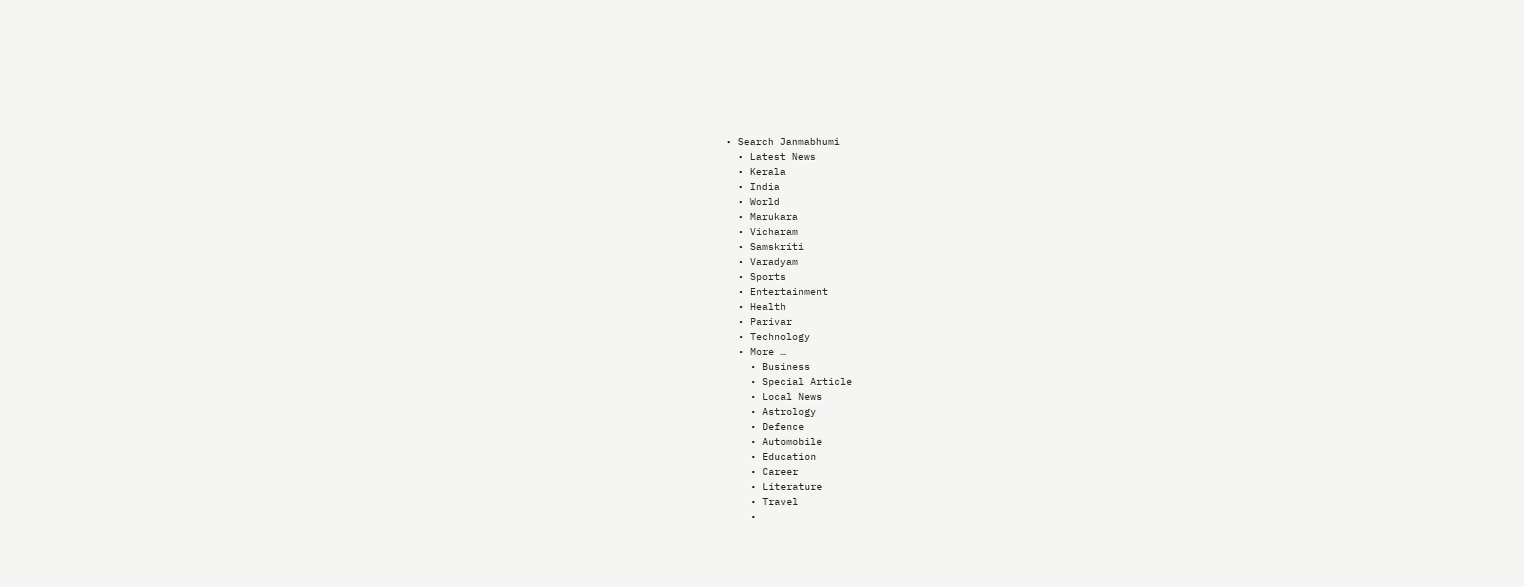• Search Janmabhumi
  • Latest News
  • Kerala
  • India
  • World
  • Marukara
  • Vicharam
  • Samskriti
  • Varadyam
  • Sports
  • Entertainment
  • Health
  • Parivar
  • Technology
  • More …
    • Business
    • Special Article
    • Local News
    • Astrology
    • Defence
    • Automobile
    • Education
    • Career
    • Literature
    • Travel
    •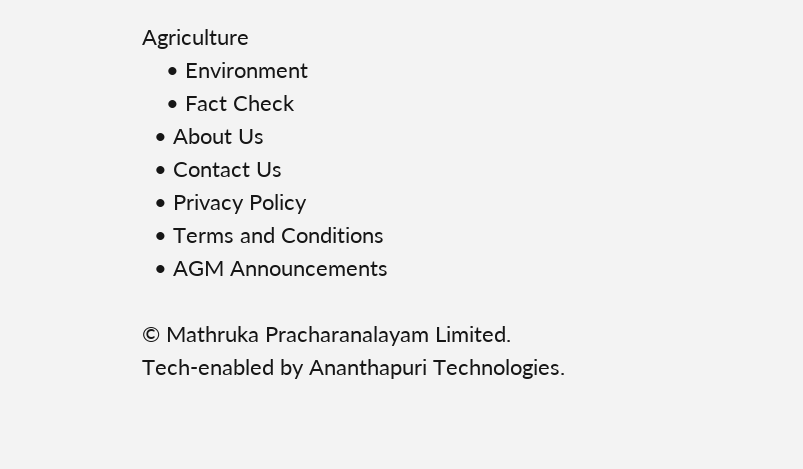Agriculture
    • Environment
    • Fact Check
  • About Us
  • Contact Us
  • Privacy Policy
  • Terms and Conditions
  • AGM Announcements

© Mathruka Pracharanalayam Limited.
Tech-enabled by Ananthapuri Technologies.